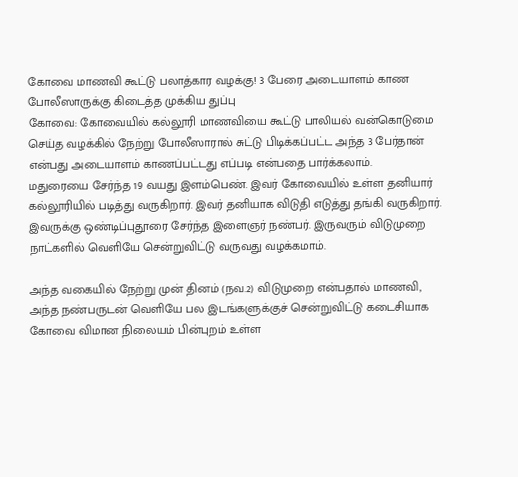கோவை மாணவி கூட்டு பலாத்கார வழக்கு! 3 பேரை அடையாளம் காண போலீஸாருக்கு கிடைத்த முக்கிய துப்பு
கோவை: கோவையில் கல்லூரி மாணவியை கூட்டு பாலியல் வன்கொடுமை செய்த வழக்கில் நேற்று போலீஸாரால் சுட்டு பிடிக்கப்பட்ட அந்த 3 பேர்தான் என்பது அடையாளம் காணப்பட்டது எப்படி என்பதை பார்க்கலாம்.
மதுரையை சேர்ந்த 19 வயது இளம்பெண். இவர் கோவையில் உள்ள தனியார் கல்லூரியில் படித்து வருகிறார். இவர் தனியாக விடுதி எடுத்து தங்கி வருகிறார். இவருக்கு ஒண்டிப்புதூரை சேர்ந்த இளைஞர் நண்பர். இருவரும் விடுமுறை நாட்களில் வெளியே சென்றுவிட்டு வருவது வழக்கமாம்.

அந்த வகையில் நேற்று முன் தினம் (நவ.2) விடுமுறை என்பதால் மாணவி, அந்த நண்பருடன் வெளியே பல இடங்களுக்குச் சென்றுவிட்டு கடைசியாக கோவை விமான நிலையம் பின்புறம் உள்ள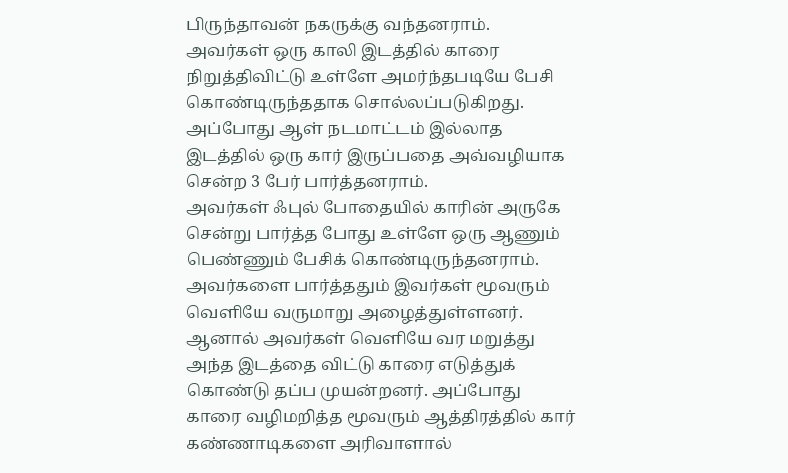பிருந்தாவன் நகருக்கு வந்தனராம்.
அவர்கள் ஒரு காலி இடத்தில் காரை நிறுத்திவிட்டு உள்ளே அமர்ந்தபடியே பேசி கொண்டிருந்ததாக சொல்லப்படுகிறது. அப்போது ஆள் நடமாட்டம் இல்லாத இடத்தில் ஒரு கார் இருப்பதை அவ்வழியாக சென்ற 3 பேர் பார்த்தனராம்.
அவர்கள் ஃபுல் போதையில் காரின் அருகே சென்று பார்த்த போது உள்ளே ஒரு ஆணும் பெண்ணும் பேசிக் கொண்டிருந்தனராம். அவர்களை பார்த்ததும் இவர்கள் மூவரும் வெளியே வருமாறு அழைத்துள்ளனர்.
ஆனால் அவர்கள் வெளியே வர மறுத்து அந்த இடத்தை விட்டு காரை எடுத்துக் கொண்டு தப்ப முயன்றனர். அப்போது காரை வழிமறித்த மூவரும் ஆத்திரத்தில் கார் கண்ணாடிகளை அரிவாளால்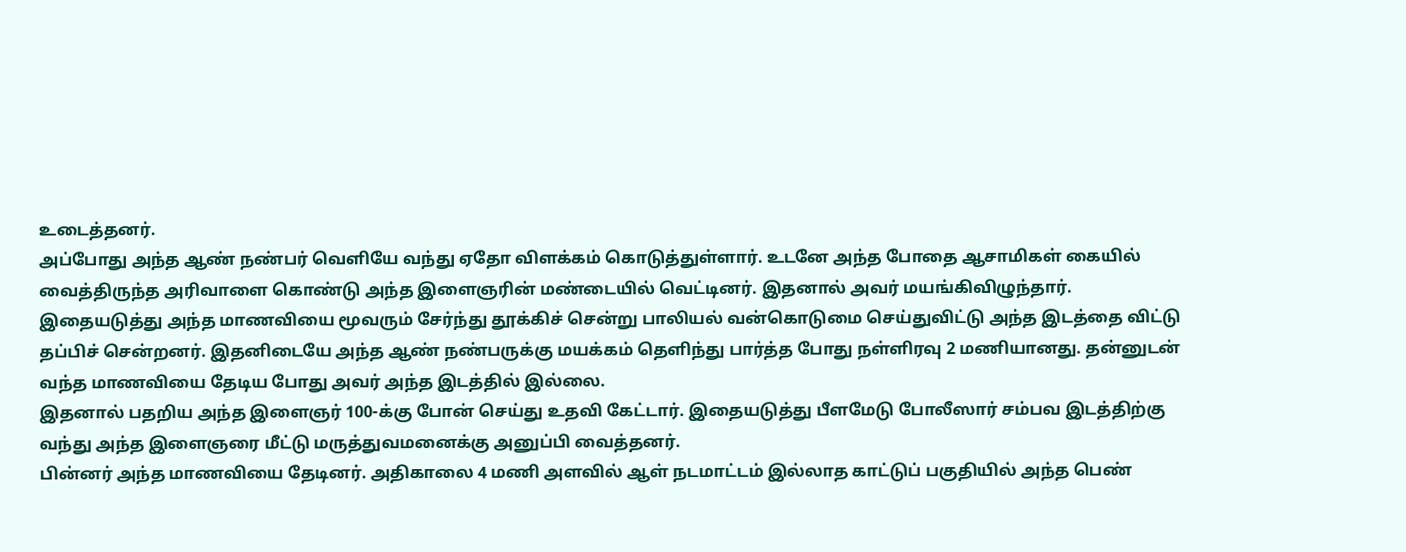உடைத்தனர்.
அப்போது அந்த ஆண் நண்பர் வெளியே வந்து ஏதோ விளக்கம் கொடுத்துள்ளார். உடனே அந்த போதை ஆசாமிகள் கையில் வைத்திருந்த அரிவாளை கொண்டு அந்த இளைஞரின் மண்டையில் வெட்டினர். இதனால் அவர் மயங்கிவிழுந்தார்.
இதையடுத்து அந்த மாணவியை மூவரும் சேர்ந்து தூக்கிச் சென்று பாலியல் வன்கொடுமை செய்துவிட்டு அந்த இடத்தை விட்டு தப்பிச் சென்றனர். இதனிடையே அந்த ஆண் நண்பருக்கு மயக்கம் தெளிந்து பார்த்த போது நள்ளிரவு 2 மணியானது. தன்னுடன் வந்த மாணவியை தேடிய போது அவர் அந்த இடத்தில் இல்லை.
இதனால் பதறிய அந்த இளைஞர் 100-க்கு போன் செய்து உதவி கேட்டார். இதையடுத்து பீளமேடு போலீஸார் சம்பவ இடத்திற்கு வந்து அந்த இளைஞரை மீட்டு மருத்துவமனைக்கு அனுப்பி வைத்தனர்.
பின்னர் அந்த மாணவியை தேடினர். அதிகாலை 4 மணி அளவில் ஆள் நடமாட்டம் இல்லாத காட்டுப் பகுதியில் அந்த பெண்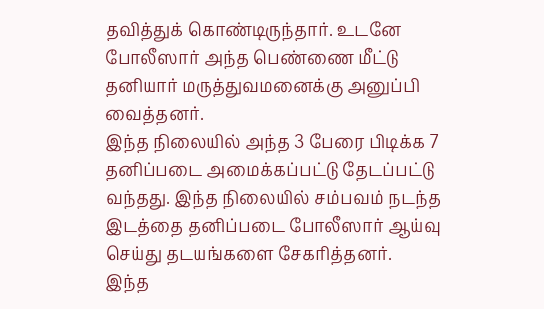தவித்துக் கொண்டிருந்தார். உடனே போலீஸார் அந்த பெண்ணை மீட்டு தனியார் மருத்துவமனைக்கு அனுப்பி வைத்தனர்.
இந்த நிலையில் அந்த 3 பேரை பிடிக்க 7 தனிப்படை அமைக்கப்பட்டு தேடப்பட்டு வந்தது. இந்த நிலையில் சம்பவம் நடந்த இடத்தை தனிப்படை போலீஸார் ஆய்வு செய்து தடயங்களை சேகரித்தனர்.
இந்த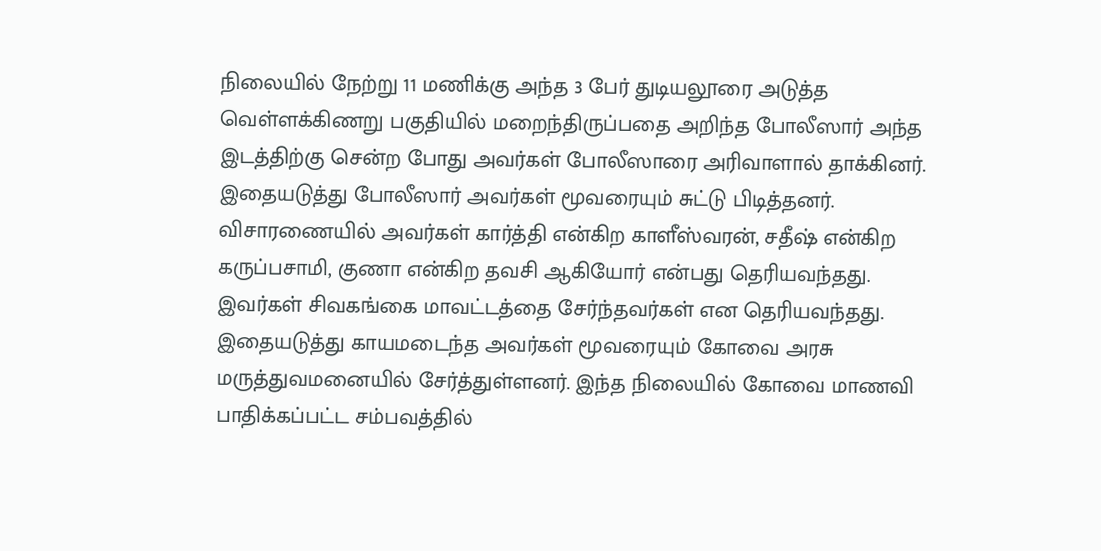நிலையில் நேற்று 11 மணிக்கு அந்த 3 பேர் துடியலூரை அடுத்த வெள்ளக்கிணறு பகுதியில் மறைந்திருப்பதை அறிந்த போலீஸார் அந்த இடத்திற்கு சென்ற போது அவர்கள் போலீஸாரை அரிவாளால் தாக்கினர்.
இதையடுத்து போலீஸார் அவர்கள் மூவரையும் சுட்டு பிடித்தனர். விசாரணையில் அவர்கள் கார்த்தி என்கிற காளீஸ்வரன், சதீஷ் என்கிற கருப்பசாமி, குணா என்கிற தவசி ஆகியோர் என்பது தெரியவந்தது.
இவர்கள் சிவகங்கை மாவட்டத்தை சேர்ந்தவர்கள் என தெரியவந்தது. இதையடுத்து காயமடைந்த அவர்கள் மூவரையும் கோவை அரசு மருத்துவமனையில் சேர்த்துள்ளனர். இந்த நிலையில் கோவை மாணவி பாதிக்கப்பட்ட சம்பவத்தில்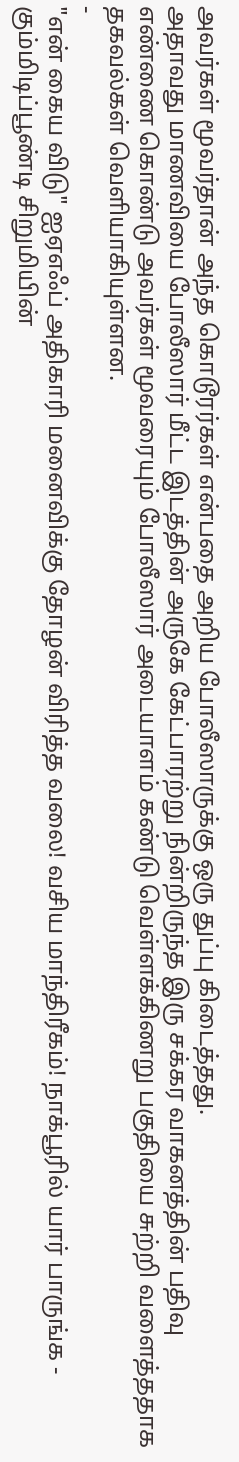அவர்கள் மூவர்தான் அந்த கொடூரர்கள் என்பதை அறிய போலீஸாருக்கு ஒரு துப்பு கிடைத்தது.
அதாவது மாணவியை போலீஸார் மீட்ட இடத்தின் அருகே கேட்பாரற்று நின்றிருந்த இரு சக்கர வாகனத்தின் பதிவு எண்ணை கொண்டு அவர்கள் மூவரையும் போலீஸார் அடையாளம் கண்டு வெள்ளக்கிணறு பகுதியை சுற்றி வளைத்ததாக தகவல்கள் வெளியாகியுள்ளன.
-
"என் கைய விடு" ஐஏஎஃப் அதிகாரி மனைவிக்கு தோழன் விரித்த வலை! வசிய மாந்திரீகம்! நாக்பூரில் யார் பாருங்க -
கும்மிடிப்பூண்டி சிறுமியின்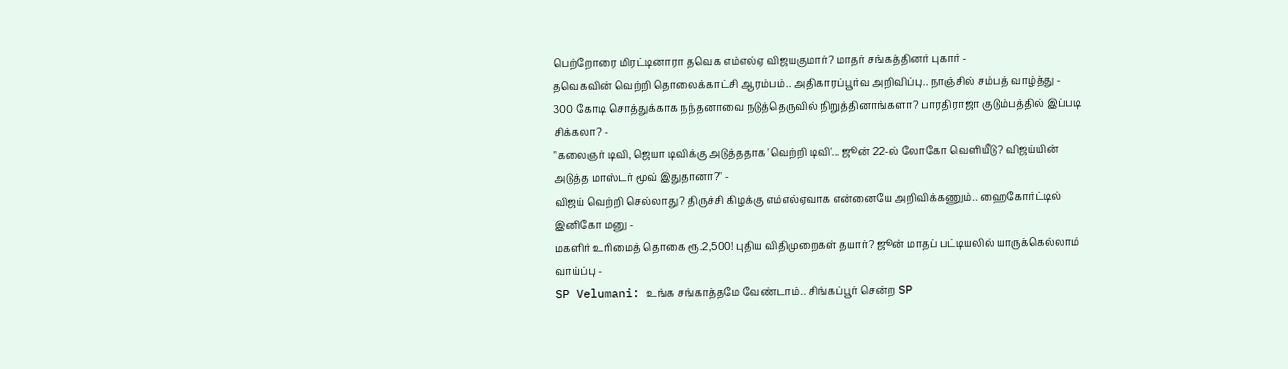பெற்றோரை மிரட்டினாரா தவெக எம்எல்ஏ விஜயகுமார்? மாதர் சங்கத்தினர் புகார் -
தவெகவின் வெற்றி தொலைக்காட்சி ஆரம்பம்.. அதிகாரப்பூர்வ அறிவிப்பு.. நாஞ்சில் சம்பத் வாழ்த்து -
300 கோடி சொத்துக்காக நந்தனாவை நடுத்தெருவில் நிறுத்தினாங்களா? பாரதிராஜா குடும்பத்தில் இப்படி சிக்கலா? -
"கலைஞர் டிவி, ஜெயா டிவிக்கு அடுத்ததாக 'வெற்றி டிவி'... ஜூன் 22-ல் லோகோ வெளியீடு? விஜய்யின் அடுத்த மாஸ்டர் மூவ் இதுதானா?" -
விஜய் வெற்றி செல்லாது? திருச்சி கிழக்கு எம்எல்ஏவாக என்னையே அறிவிக்கணும்.. ஹைகோர்ட்டில் இனிகோ மனு -
மகளிர் உரிமைத் தொகை ரூ.2,500! புதிய விதிமுறைகள் தயார்? ஜூன் மாதப் பட்டியலில் யாருக்கெல்லாம் வாய்ப்பு -
SP Velumani: உங்க சங்காத்தமே வேண்டாம்.. சிங்கப்பூர் சென்ற SP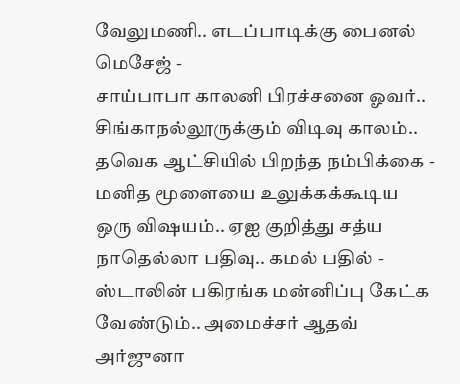வேலுமணி.. எடப்பாடிக்கு பைனல் மெசேஜ் -
சாய்பாபா காலனி பிரச்சனை ஓவர்.. சிங்காநல்லூருக்கும் விடிவு காலம்.. தவெக ஆட்சியில் பிறந்த நம்பிக்கை -
மனித மூளையை உலுக்கக்கூடிய ஒரு விஷயம்.. ஏஐ குறித்து சத்ய நாதெல்லா பதிவு.. கமல் பதில் -
ஸ்டாலின் பகிரங்க மன்னிப்பு கேட்க வேண்டும்.. அமைச்சர் ஆதவ் அர்ஜுனா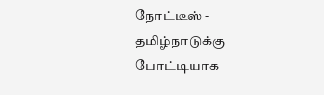நோட்டீஸ் -
தமிழ்நாடுக்கு போட்டியாக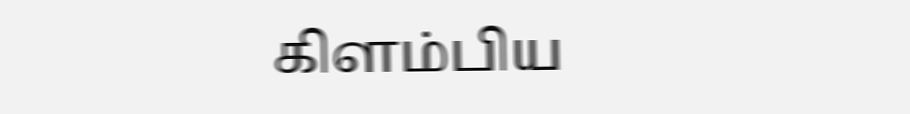கிளம்பிய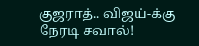குஜராத்.. விஜய்-க்கு நேரடி சவால்!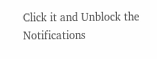Click it and Unblock the Notifications